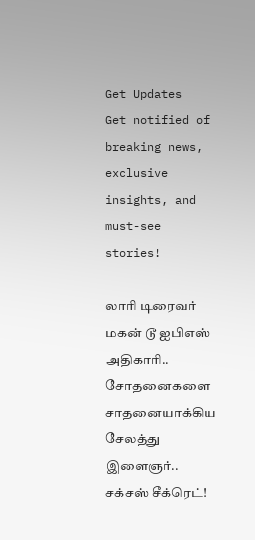Get Updates
Get notified of breaking news, exclusive insights, and must-see stories!

லாரி டிரைவர் மகன் டூ ஐபிஎஸ் அதிகாரி.. சோதனைகளை சாதனையாக்கிய சேலத்து இளைஞர்.. சக்சஸ் சீக்ரெட்!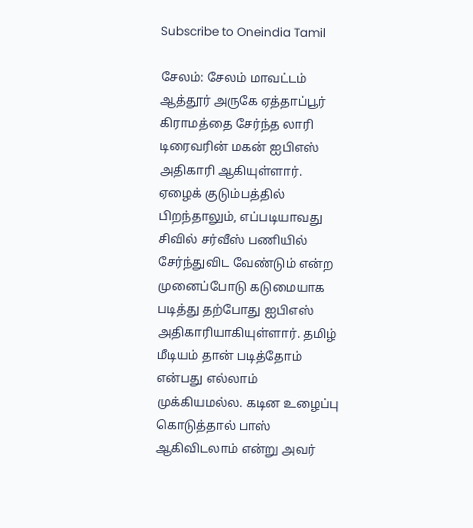Subscribe to Oneindia Tamil

சேலம்: சேலம் மாவட்டம் ஆத்தூர் அருகே ஏத்தாப்பூர் கிராமத்தை சேர்ந்த லாரி டிரைவரின் மகன் ஐபிஎஸ் அதிகாரி ஆகியுள்ளார். ஏழைக் குடும்பத்தில் பிறந்தாலும், எப்படியாவது சிவில் சர்வீஸ் பணியில் சேர்ந்துவிட வேண்டும் என்ற முனைப்போடு கடுமையாக படித்து தற்போது ஐபிஎஸ் அதிகாரியாகியுள்ளார். தமிழ் மீடியம் தான் படித்தோம் என்பது எல்லாம் முக்கியமல்ல. கடின உழைப்பு கொடுத்தால் பாஸ் ஆகிவிடலாம் என்று அவர்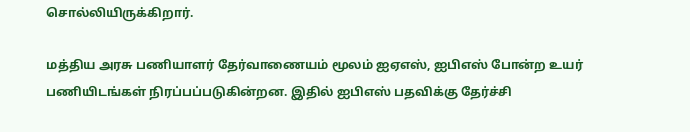சொல்லியிருக்கிறார்.

மத்திய அரசு பணியாளர் தேர்வாணையம் மூலம் ஐஏஎஸ், ஐபிஎஸ் போன்ற உயர் பணியிடங்கள் நிரப்பப்படுகின்றன. இதில் ஐபிஎஸ் பதவிக்கு தேர்ச்சி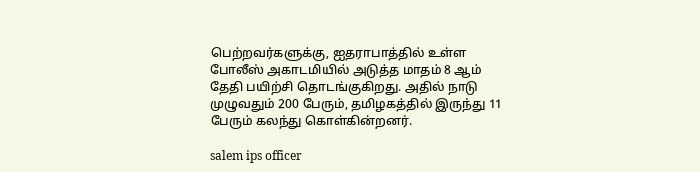பெற்றவர்களுக்கு, ஐதராபாத்தில் உள்ள போலீஸ் அகாடமியில் அடுத்த மாதம் 8 ஆம் தேதி பயிற்சி தொடங்குகிறது. அதில் நாடு முழுவதும் 200 பேரும், தமிழகத்தில் இருந்து 11 பேரும் கலந்து கொள்கின்றனர்.

salem ips officer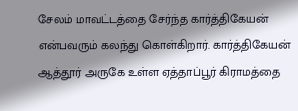சேலம் மாவட்டத்தை சேர்ந்த கார்த்திகேயன் என்பவரும் கலந்து கொள்கிறார். கார்த்திகேயன் ஆத்தூர் அருகே உள்ள ஏத்தாப்பூர் கிராமத்தை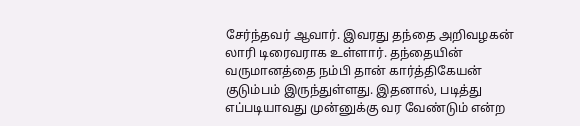சேர்ந்தவர் ஆவார். இவரது தந்தை அறிவழகன் லாரி டிரைவராக உள்ளார். தந்தையின் வருமானத்தை நம்பி தான் கார்த்திகேயன் குடும்பம் இருந்துள்ளது. இதனால், படித்து எப்படியாவது முன்னுக்கு வர வேண்டும் என்ற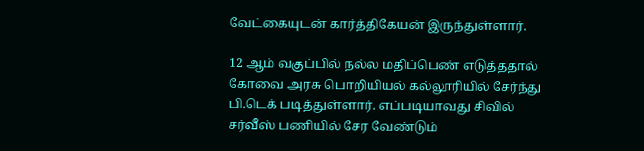வேட்கையுடன் கார்த்திகேயன் இருந்துள்ளார்.

12 ஆம் வகுப்பில் நல்ல மதிப்பெண் எடுத்ததால் கோவை அரசு பொறியியல் கல்லூரியில் சேர்ந்து பி.டெக் படித்துள்ளார். எப்படியாவது சிவில் சர்வீஸ் பணியில் சேர வேண்டும்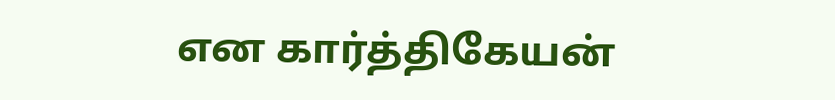என கார்த்திகேயன்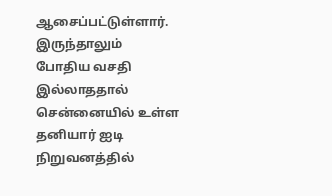ஆசைப்பட்டுள்ளார். இருந்தாலும் போதிய வசதி இல்லாததால் சென்னையில் உள்ள தனியார் ஐடி நிறுவனத்தில்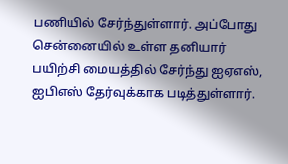பணியில் சேர்ந்துள்ளார். அப்போது சென்னையில் உள்ள தனியார் பயிற்சி மையத்தில் சேர்ந்து ஐஏஎஸ், ஐபிஎஸ் தேர்வுக்காக படித்துள்ளார்.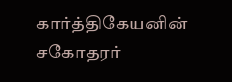கார்த்திகேயனின் சகோதரர்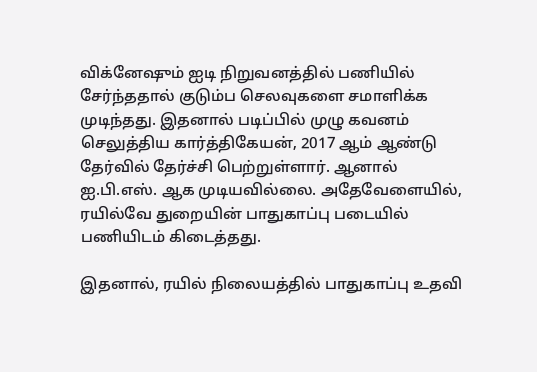விக்னேஷும் ஐடி நிறுவனத்தில் பணியில் சேர்ந்ததால் குடும்ப செலவுகளை சமாளிக்க முடிந்தது. இதனால் படிப்பில் முழு கவனம் செலுத்திய கார்த்திகேயன், 2017 ஆம் ஆண்டு தேர்வில் தேர்ச்சி பெற்றுள்ளார். ஆனால் ஐ.பி.எஸ். ஆக முடியவில்லை. அதேவேளையில், ரயில்வே துறையின் பாதுகாப்பு படையில் பணியிடம் கிடைத்தது.

இதனால், ரயில் நிலையத்தில் பாதுகாப்பு உதவி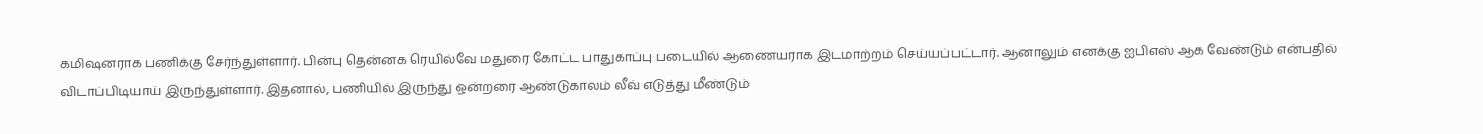கமிஷனராக பணிக்கு சேர்ந்துள்ளார். பின்பு தென்னக ரெயில்வே மதுரை கோட்ட பாதுகாப்பு படையில் ஆணையராக இடமாற்றம் செய்யப்பட்டார். ஆனாலும் எனக்கு ஐபிஎஸ் ஆக வேண்டும் என்பதில் விடாப்பிடியாய் இருந்துள்ளார். இதனால், பணியில் இருந்து ஒன்றரை ஆண்டுகாலம் லீவ் எடுத்து மீண்டும்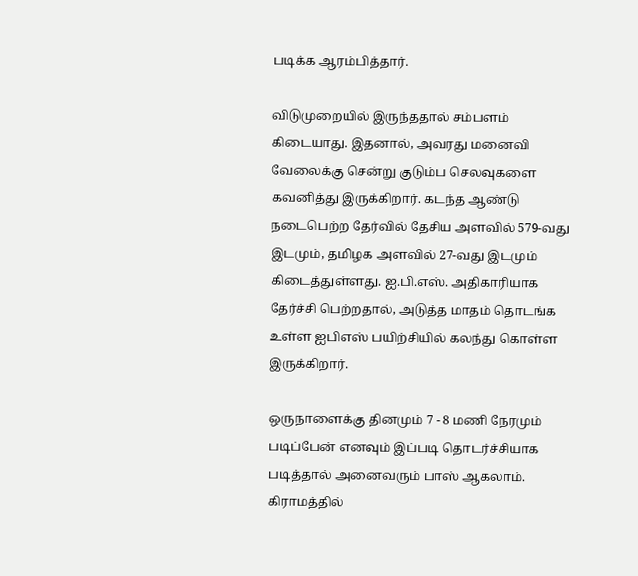படிக்க ஆரம்பித்தார்.

விடுமுறையில் இருந்ததால் சம்பளம் கிடையாது. இதனால், அவரது மனைவி வேலைக்கு சென்று குடும்ப செலவுகளை கவனித்து இருக்கிறார். கடந்த ஆண்டு நடைபெற்ற தேர்வில் தேசிய அளவில் 579-வது இடமும், தமிழக அளவில் 27-வது இடமும் கிடைத்துள்ளது. ஐ.பி.எஸ். அதிகாரியாக தேர்ச்சி பெற்றதால், அடுத்த மாதம் தொடங்க உள்ள ஐபிஎஸ் பயிற்சியில் கலந்து கொள்ள இருக்கிறார்.

ஒருநாளைக்கு தினமும் 7 - 8 மணி நேரமும் படிப்பேன் எனவும் இப்படி தொடர்ச்சியாக படித்தால் அனைவரும் பாஸ் ஆகலாம். கிராமத்தில்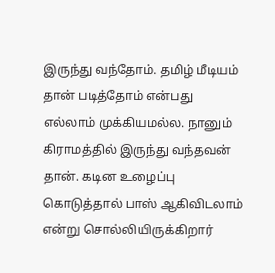இருந்து வந்தோம். தமிழ் மீடியம் தான் படித்தோம் என்பது எல்லாம் முக்கியமல்ல. நானும் கிராமத்தில் இருந்து வந்தவன் தான். கடின உழைப்பு கொடுத்தால் பாஸ் ஆகிவிடலாம் என்று சொல்லியிருக்கிறார்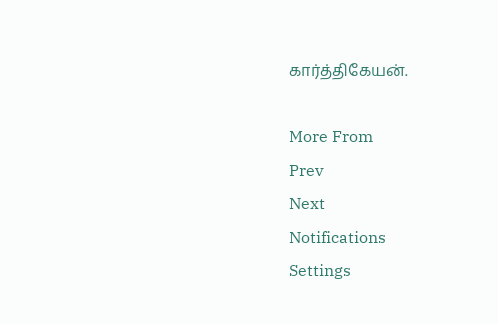கார்த்திகேயன்.

More From
Prev
Next
Notifications
Settings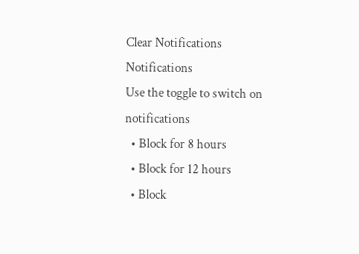Clear Notifications
Notifications
Use the toggle to switch on notifications
  • Block for 8 hours
  • Block for 12 hours
  • Block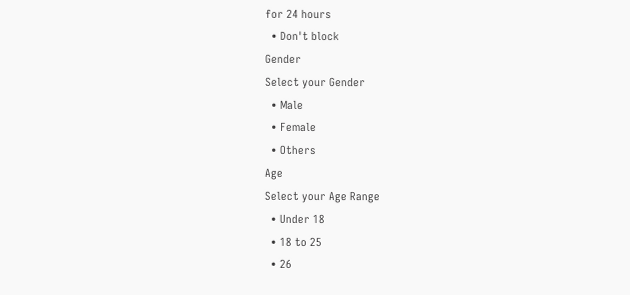for 24 hours
  • Don't block
Gender
Select your Gender
  • Male
  • Female
  • Others
Age
Select your Age Range
  • Under 18
  • 18 to 25
  • 26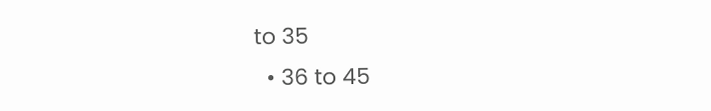to 35
  • 36 to 45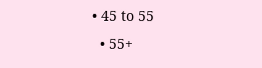• 45 to 55
  • 55+